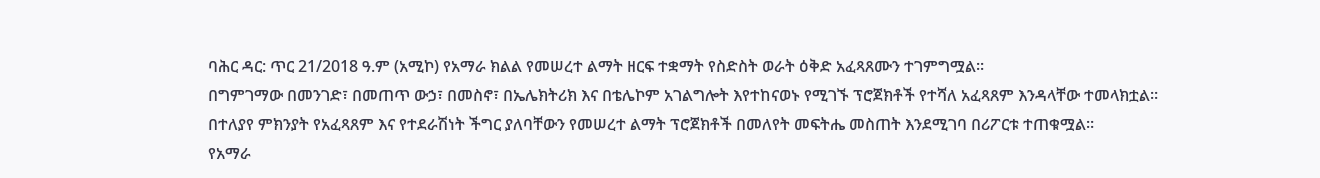ባሕር ዳር: ጥር 21/2018 ዓ.ም (አሚኮ) የአማራ ክልል የመሠረተ ልማት ዘርፍ ተቋማት የስድስት ወራት ዕቅድ አፈጻጸሙን ተገምግሟል፡፡
በግምገማው በመንገድ፣ በመጠጥ ውኃ፣ በመስኖ፣ በኤሌክትሪክ እና በቴሌኮም አገልግሎት እየተከናወኑ የሚገኙ ፕሮጀክቶች የተሻለ አፈጻጸም እንዳላቸው ተመላክቷል።
በተለያየ ምክንያት የአፈጻጸም እና የተደራሽነት ችግር ያለባቸውን የመሠረተ ልማት ፕሮጀክቶች በመለየት መፍትሔ መስጠት እንደሚገባ በሪፖርቱ ተጠቁሟል።
የአማራ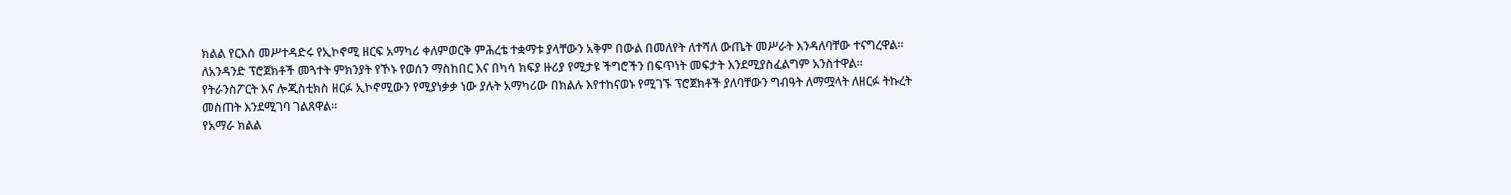ክልል የርእሰ መሥተዳድሩ የኢኮኖሚ ዘርፍ አማካሪ ቀለምወርቅ ምሕረቴ ተቋማቱ ያላቸውን አቅም በውል በመለየት ለተሻለ ውጤት መሥራት እንዳለባቸው ተናግረዋል።
ለአንዳንድ ፕሮጀክቶች መጓተት ምክንያት የኾኑ የወሰን ማስከበር እና በካሳ ክፍያ ዙሪያ የሚታዩ ችግሮችን በፍጥነት መፍታት እንደሚያስፈልግም አንስተዋል።
የትራንስፖርት እና ሎጂስቲክስ ዘርፉ ኢኮኖሚውን የሚያነቃቃ ነው ያሉት አማካሪው በክልሉ እየተከናወኑ የሚገኙ ፕሮጀክቶች ያለባቸውን ግብዓት ለማሟላት ለዘርፉ ትኩረት መስጠት እንደሚገባ ገልጸዋል።
የአማራ ክልል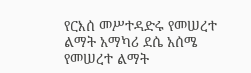የርእሰ መሥተዳድሩ የመሠረተ ልማት አማካሪ ደሴ አሰሜ የመሠረተ ልማት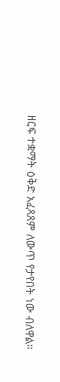ዘርፍ ተቋማት ዕቅድ አፈጻጸም ለውጥ የታየበት ነው ብለዋል።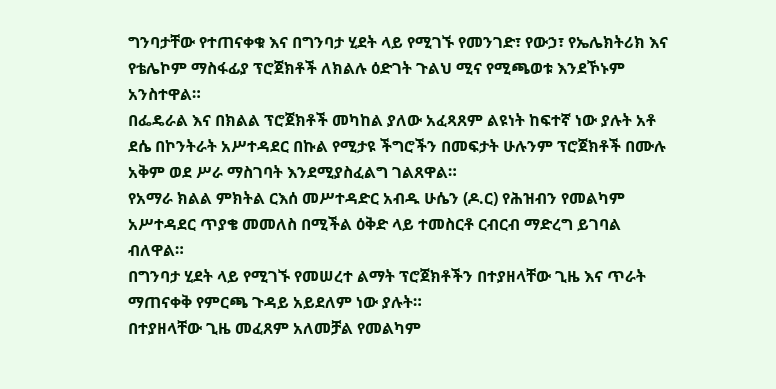ግንባታቸው የተጠናቀቁ እና በግንባታ ሂደት ላይ የሚገኙ የመንገድ፣ የውኃ፣ የኤሌክትሪክ እና የቴሌኮም ማስፋፊያ ፕሮጀክቶች ለክልሉ ዕድገት ጉልህ ሚና የሚጫወቱ እንደኾኑም አንስተዋል።
በፌዴራል እና በክልል ፕሮጀክቶች መካከል ያለው አፈጻጸም ልዩነት ከፍተኛ ነው ያሉት አቶ ደሴ በኮንትራት አሥተዳደር በኩል የሚታዩ ችግሮችን በመፍታት ሁሉንም ፕሮጀክቶች በሙሉ አቅም ወደ ሥራ ማስገባት እንደሚያስፈልግ ገልጸዋል።
የአማራ ክልል ምክትል ርእሰ መሥተዳድር አብዱ ሁሴን (ዶ.ር) የሕዝብን የመልካም አሥተዳደር ጥያቄ መመለስ በሚችል ዕቅድ ላይ ተመስርቶ ርብርብ ማድረግ ይገባል ብለዋል።
በግንባታ ሂደት ላይ የሚገኙ የመሠረተ ልማት ፕሮጀክቶችን በተያዘላቸው ጊዜ እና ጥራት ማጠናቀቅ የምርጫ ጉዳይ አይደለም ነው ያሉት።
በተያዘላቸው ጊዜ መፈጸም አለመቻል የመልካም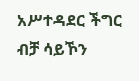አሥተዳደር ችግር ብቻ ሳይኾን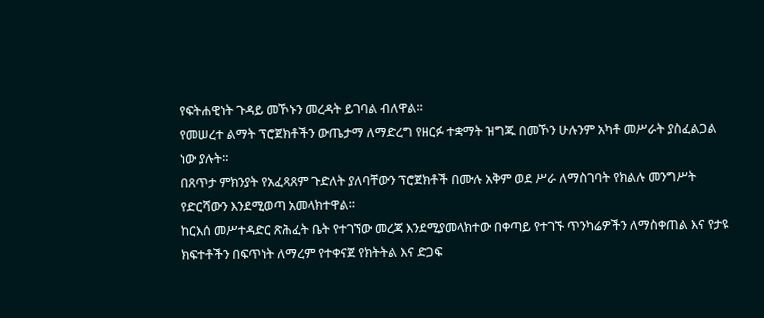የፍትሐዊነት ጉዳይ መኾኑን መረዳት ይገባል ብለዋል።
የመሠረተ ልማት ፕሮጀክቶችን ውጤታማ ለማድረግ የዘርፉ ተቋማት ዝግጁ በመኾን ሁሉንም አካቶ መሥራት ያስፈልጋል ነው ያሉት።
በጸጥታ ምክንያት የአፈጻጸም ጉድለት ያለባቸውን ፕሮጀክቶች በሙሉ አቅም ወደ ሥራ ለማስገባት የክልሉ መንግሥት የድርሻውን እንደሚወጣ አመላክተዋል።
ከርእሰ መሥተዳድር ጽሕፈት ቤት የተገኘው መረጃ እንደሚያመላክተው በቀጣይ የተገኙ ጥንካሬዎችን ለማስቀጠል እና የታዩ ክፍተቶችን በፍጥነት ለማረም የተቀናጀ የክትትል እና ድጋፍ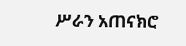ሥራን አጠናክሮ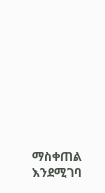ማስቀጠል እንደሚገባ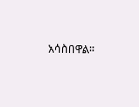አሳስበዋል።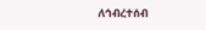ለኅብረተሰብ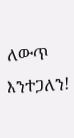ለውጥ እንተጋለን!